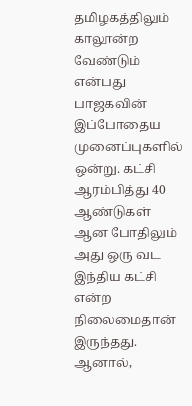தமிழகத்திலும் காலூன்ற வேண்டும் என்பது பாஜகவின் இப்போதைய முனைப்புகளில் ஒன்று. கட்சி ஆரம்பித்து 40 ஆண்டுகள் ஆன போதிலும் அது ஒரு வட இந்திய கட்சி என்ற நிலைமைதான் இருந்தது. ஆனால்,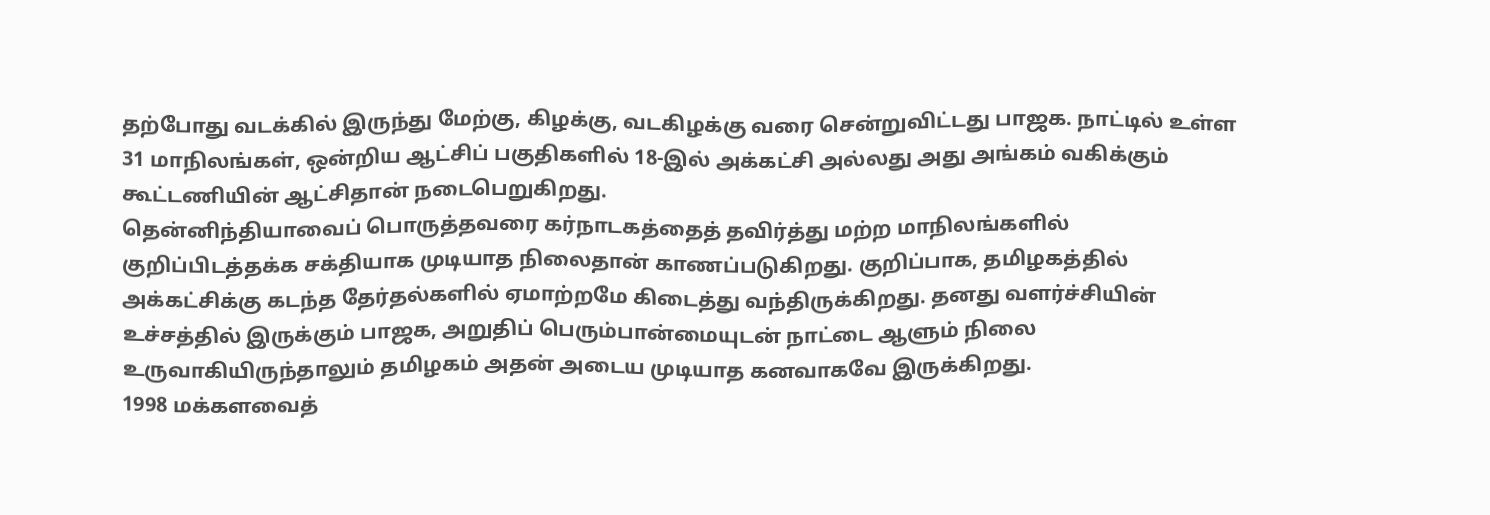தற்போது வடக்கில் இருந்து மேற்கு, கிழக்கு, வடகிழக்கு வரை சென்றுவிட்டது பாஜக. நாட்டில் உள்ள 31 மாநிலங்கள், ஒன்றிய ஆட்சிப் பகுதிகளில் 18-இல் அக்கட்சி அல்லது அது அங்கம் வகிக்கும் கூட்டணியின் ஆட்சிதான் நடைபெறுகிறது.
தென்னிந்தியாவைப் பொருத்தவரை கர்நாடகத்தைத் தவிர்த்து மற்ற மாநிலங்களில் குறிப்பிடத்தக்க சக்தியாக முடியாத நிலைதான் காணப்படுகிறது. குறிப்பாக, தமிழகத்தில் அக்கட்சிக்கு கடந்த தேர்தல்களில் ஏமாற்றமே கிடைத்து வந்திருக்கிறது. தனது வளர்ச்சியின் உச்சத்தில் இருக்கும் பாஜக, அறுதிப் பெரும்பான்மையுடன் நாட்டை ஆளும் நிலை உருவாகியிருந்தாலும் தமிழகம் அதன் அடைய முடியாத கனவாகவே இருக்கிறது.
1998 மக்களவைத்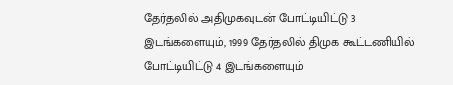தேர்தலில் அதிமுகவுடன் போட்டியிட்டு 3 இடங்களையும், 1999 தேர்தலில் திமுக கூட்டணியில் போட்டியிட்டு 4 இடங்களையும்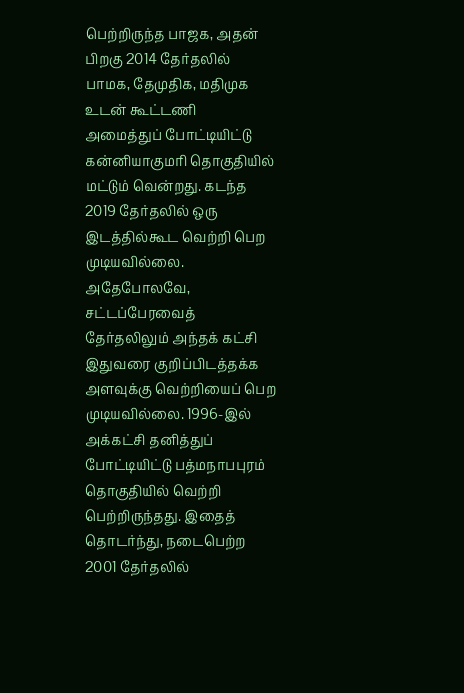பெற்றிருந்த பாஜக, அதன் பிறகு 2014 தேர்தலில் பாமக, தேமுதிக, மதிமுக உடன் கூட்டணி அமைத்துப் போட்டியிட்டு கன்னியாகுமரி தொகுதியில் மட்டும் வென்றது. கடந்த 2019 தேர்தலில் ஒரு இடத்தில்கூட வெற்றி பெற முடியவில்லை.
அதேபோலவே, சட்டப்பேரவைத் தேர்தலிலும் அந்தக் கட்சி இதுவரை குறிப்பிடத்தக்க அளவுக்கு வெற்றியைப் பெற முடியவில்லை. 1996-இல் அக்கட்சி தனித்துப் போட்டியிட்டு பத்மநாபபுரம் தொகுதியில் வெற்றி பெற்றிருந்தது. இதைத் தொடர்ந்து, நடைபெற்ற 2001 தேர்தலில்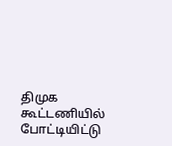திமுக கூட்டணியில் போட்டியிட்டு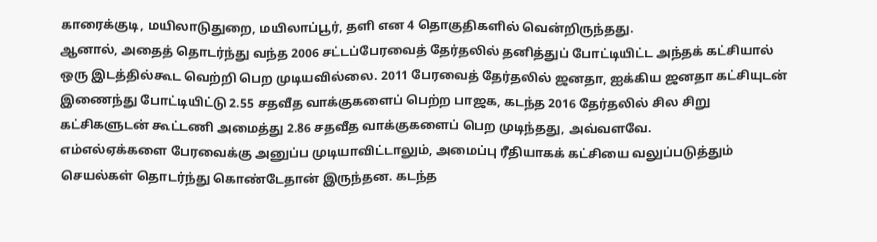காரைக்குடி, மயிலாடுதுறை, மயிலாப்பூர், தளி என 4 தொகுதிகளில் வென்றிருந்தது.
ஆனால், அதைத் தொடர்ந்து வந்த 2006 சட்டப்பேரவைத் தேர்தலில் தனித்துப் போட்டியிட்ட அந்தக் கட்சியால் ஒரு இடத்தில்கூட வெற்றி பெற முடியவில்லை. 2011 பேரவைத் தேர்தலில் ஜனதா, ஐக்கிய ஜனதா கட்சியுடன் இணைந்து போட்டியிட்டு 2.55 சதவீத வாக்குகளைப் பெற்ற பாஜக, கடந்த 2016 தேர்தலில் சில சிறு கட்சிகளுடன் கூட்டணி அமைத்து 2.86 சதவீத வாக்குகளைப் பெற முடிந்தது, அவ்வளவே.
எம்எல்ஏக்களை பேரவைக்கு அனுப்ப முடியாவிட்டாலும், அமைப்பு ரீதியாகக் கட்சியை வலுப்படுத்தும் செயல்கள் தொடர்ந்து கொண்டேதான் இருந்தன. கடந்த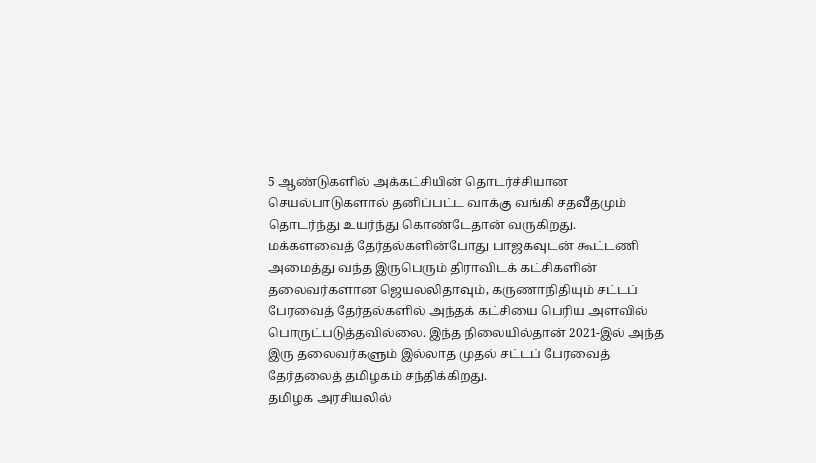5 ஆண்டுகளில் அக்கட்சியின் தொடர்ச்சியான செயல்பாடுகளால் தனிப்பட்ட வாக்கு வங்கி சதவீதமும் தொடர்ந்து உயர்ந்து கொண்டேதான் வருகிறது.
மக்களவைத் தேர்தல்களின்போது பாஜகவுடன் கூட்டணி அமைத்து வந்த இருபெரும் திராவிடக் கட்சிகளின் தலைவர்களான ஜெயலலிதாவும், கருணாநிதியும் சட்டப் பேரவைத் தேர்தல்களில் அந்தக் கட்சியை பெரிய அளவில் பொருட்படுத்தவில்லை. இந்த நிலையில்தான் 2021-இல் அந்த இரு தலைவர்களும் இல்லாத முதல் சட்டப் பேரவைத் தேர்தலைத் தமிழகம் சந்திக்கிறது.
தமிழக அரசியலில்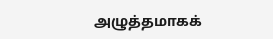அழுத்தமாகக்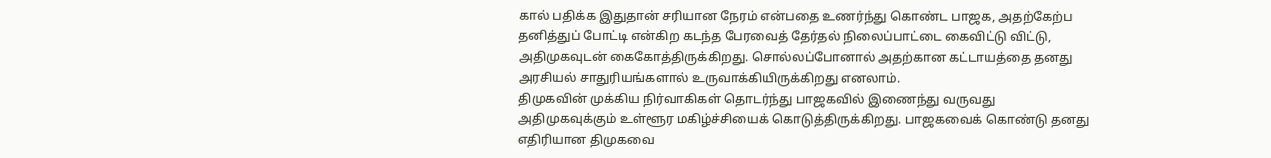கால் பதிக்க இதுதான் சரியான நேரம் என்பதை உணர்ந்து கொண்ட பாஜக, அதற்கேற்ப தனித்துப் போட்டி என்கிற கடந்த பேரவைத் தேர்தல் நிலைப்பாட்டை கைவிட்டு விட்டு, அதிமுகவுடன் கைகோத்திருக்கிறது. சொல்லப்போனால் அதற்கான கட்டாயத்தை தனது அரசியல் சாதுரியங்களால் உருவாக்கியிருக்கிறது எனலாம்.
திமுகவின் முக்கிய நிர்வாகிகள் தொடர்ந்து பாஜகவில் இணைந்து வருவது அதிமுகவுக்கும் உள்ளூர மகிழ்ச்சியைக் கொடுத்திருக்கிறது. பாஜகவைக் கொண்டு தனது எதிரியான திமுகவை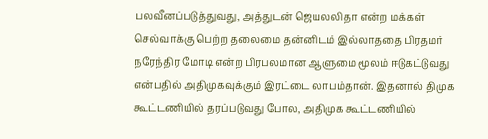பலவீனப்படுத்துவது, அத்துடன் ஜெயலலிதா என்ற மக்கள் செல்வாக்கு பெற்ற தலைமை தன்னிடம் இல்லாததை பிரதமர் நரேந்திர மோடி என்ற பிரபலமான ஆளுமை மூலம் ஈடுகட்டுவது என்பதில் அதிமுகவுக்கும் இரட்டை லாபம்தான். இதனால் திமுக கூட்டணியில் தரப்படுவது போல, அதிமுக கூட்டணியில்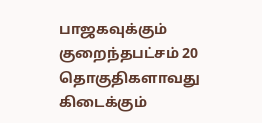பாஜகவுக்கும் குறைந்தபட்சம் 20 தொகுதிகளாவது கிடைக்கும்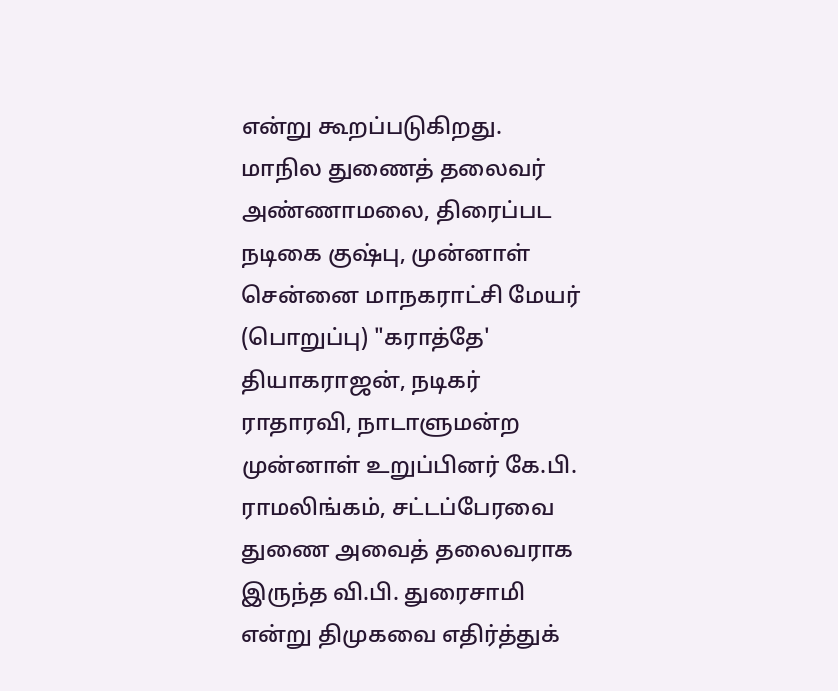என்று கூறப்படுகிறது.
மாநில துணைத் தலைவர் அண்ணாமலை, திரைப்பட நடிகை குஷ்பு, முன்னாள் சென்னை மாநகராட்சி மேயர் (பொறுப்பு) "கராத்தே' தியாகராஜன், நடிகர் ராதாரவி, நாடாளுமன்ற முன்னாள் உறுப்பினர் கே.பி. ராமலிங்கம், சட்டப்பேரவை துணை அவைத் தலைவராக இருந்த வி.பி. துரைசாமி என்று திமுகவை எதிர்த்துக்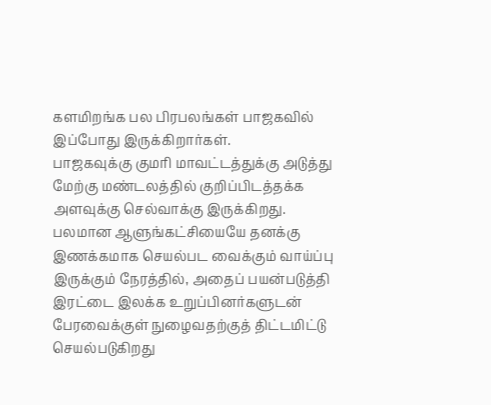களமிறங்க பல பிரபலங்கள் பாஜகவில் இப்போது இருக்கிறார்கள்.
பாஜகவுக்கு குமரி மாவட்டத்துக்கு அடுத்து மேற்கு மண்டலத்தில் குறிப்பிடத்தக்க அளவுக்கு செல்வாக்கு இருக்கிறது. பலமான ஆளுங்கட்சியையே தனக்கு இணக்கமாக செயல்பட வைக்கும் வாய்ப்பு இருக்கும் நேரத்தில், அதைப் பயன்படுத்தி இரட்டை இலக்க உறுப்பினர்களுடன் பேரவைக்குள் நுழைவதற்குத் திட்டமிட்டு செயல்படுகிறது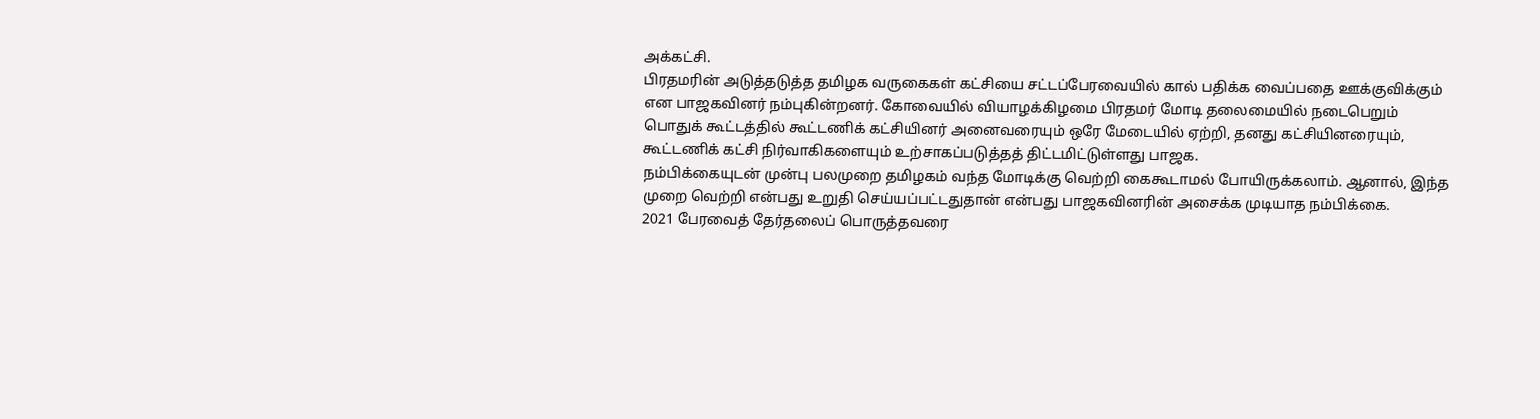அக்கட்சி.
பிரதமரின் அடுத்தடுத்த தமிழக வருகைகள் கட்சியை சட்டப்பேரவையில் கால் பதிக்க வைப்பதை ஊக்குவிக்கும் என பாஜகவினர் நம்புகின்றனர். கோவையில் வியாழக்கிழமை பிரதமர் மோடி தலைமையில் நடைபெறும் பொதுக் கூட்டத்தில் கூட்டணிக் கட்சியினர் அனைவரையும் ஒரே மேடையில் ஏற்றி, தனது கட்சியினரையும், கூட்டணிக் கட்சி நிர்வாகிகளையும் உற்சாகப்படுத்தத் திட்டமிட்டுள்ளது பாஜக.
நம்பிக்கையுடன் முன்பு பலமுறை தமிழகம் வந்த மோடிக்கு வெற்றி கைகூடாமல் போயிருக்கலாம். ஆனால், இந்த முறை வெற்றி என்பது உறுதி செய்யப்பட்டதுதான் என்பது பாஜகவினரின் அசைக்க முடியாத நம்பிக்கை.
2021 பேரவைத் தேர்தலைப் பொருத்தவரை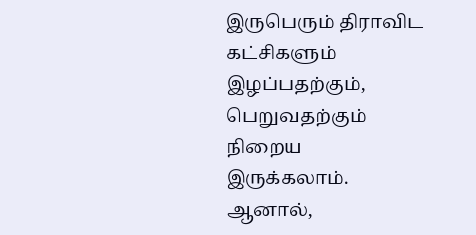இருபெரும் திராவிட கட்சிகளும் இழப்பதற்கும், பெறுவதற்கும் நிறைய இருக்கலாம். ஆனால்,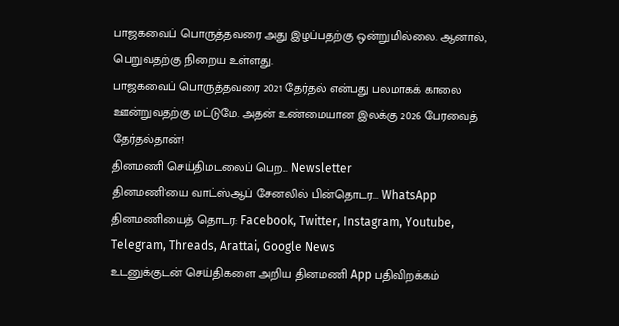பாஜகவைப் பொருத்தவரை அது இழப்பதற்கு ஒன்றுமில்லை. ஆனால், பெறுவதற்கு நிறைய உள்ளது.
பாஜகவைப் பொருத்தவரை 2021 தேர்தல் என்பது பலமாகக் காலை ஊன்றுவதற்கு மட்டுமே. அதன் உண்மையான இலக்கு 2026 பேரவைத் தேர்தல்தான்!
தினமணி செய்திமடலைப் பெற... Newsletter
தினமணி'யை வாட்ஸ்ஆப் சேனலில் பின்தொடர... WhatsApp
தினமணியைத் தொடர: Facebook, Twitter, Instagram, Youtube, Telegram, Threads, Arattai, Google News
உடனுக்குடன் செய்திகளை அறிய தினமணி App பதிவிறக்கம்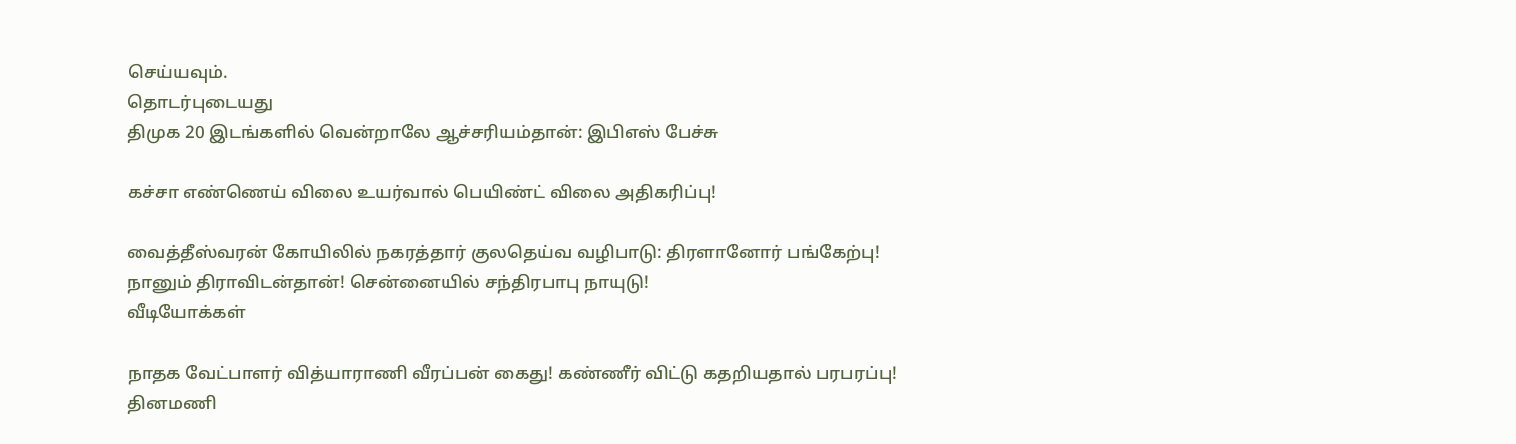செய்யவும்.
தொடர்புடையது
திமுக 20 இடங்களில் வென்றாலே ஆச்சரியம்தான்: இபிஎஸ் பேச்சு

கச்சா எண்ணெய் விலை உயர்வால் பெயிண்ட் விலை அதிகரிப்பு!

வைத்தீஸ்வரன் கோயிலில் நகரத்தார் குலதெய்வ வழிபாடு: திரளானோர் பங்கேற்பு!
நானும் திராவிடன்தான்! சென்னையில் சந்திரபாபு நாயுடு!
வீடியோக்கள்

நாதக வேட்பாளர் வித்யாராணி வீரப்பன் கைது! கண்ணீர் விட்டு கதறியதால் பரபரப்பு!
தினமணி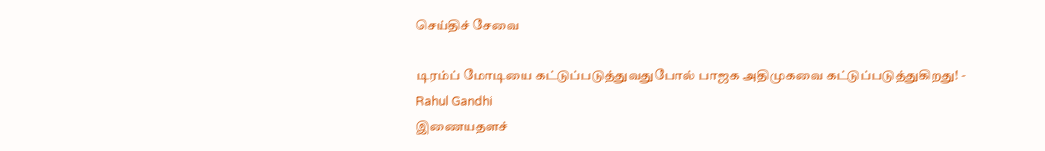செய்திச் சேவை

டிரம்ப் மோடியை கட்டுப்படுத்துவதுபோல் பாஜக அதிமுகவை கட்டுப்படுத்துகிறது! - Rahul Gandhi
இணையதளச்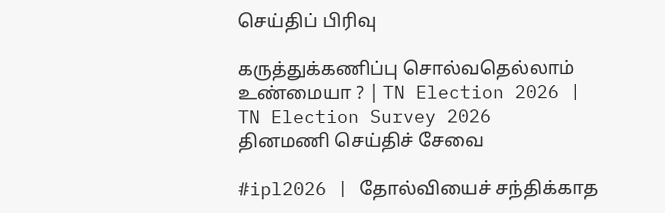செய்திப் பிரிவு

கருத்துக்கணிப்பு சொல்வதெல்லாம் உண்மையா ? | TN Election 2026 | TN Election Survey 2026
தினமணி செய்திச் சேவை

#ipl2026 | தோல்வியைச் சந்திக்காத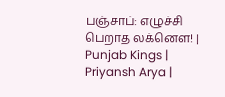பஞ்சாப்: எழுச்சி பெறாத லக்னௌ! | Punjab Kings | Priyansh Arya |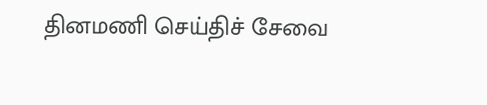தினமணி செய்திச் சேவை